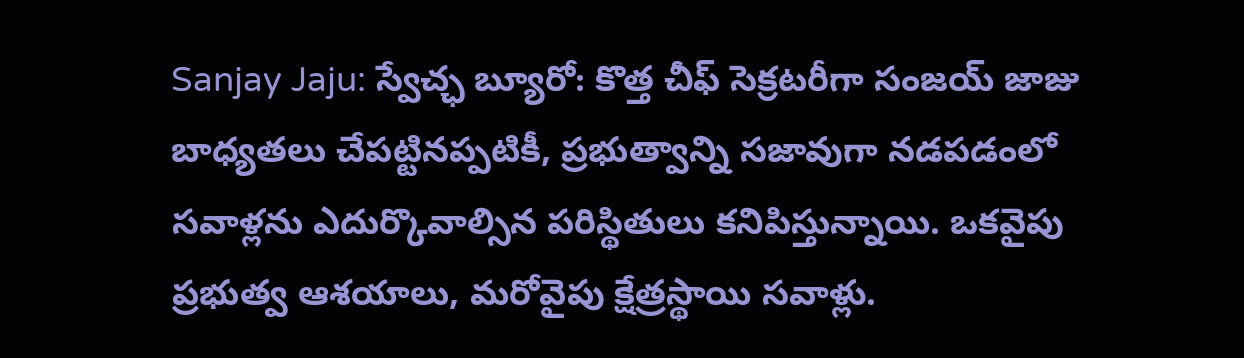Sanjay Jaju: స్వేచ్ఛ బ్యూరో: కొత్త చీఫ్ సెక్రటరీగా సంజయ్ జాజు బాధ్యతలు చేపట్టినప్పటికీ, ప్రభుత్వాన్ని సజావుగా నడపడంలో సవాళ్లను ఎదుర్కొవాల్సిన పరిస్థితులు కనిపిస్తున్నాయి. ఒకవైపు ప్రభుత్వ ఆశయాలు, మరోవైపు క్షేత్రస్థాయి సవాళ్లు.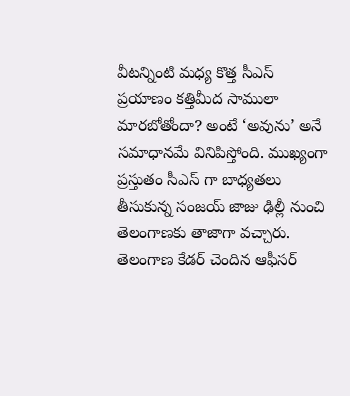వీటన్నింటి మధ్య కొత్త సీఎస్ ప్రయాణం కత్తిమీద సాములా మారబోతోందా? అంటే ‘అవును’ అనే సమాధానమే వినిపిస్తోంది. ముఖ్యంగా ప్రస్తుతం సీఎస్ గా బాధ్యతలు తీసుకున్న సంజయ్ జాజు ఢిల్లీ నుంచి తెలంగాణకు తాజాగా వచ్చారు. తెలంగాణ కేడర్ చెందిన ఆఫీసర్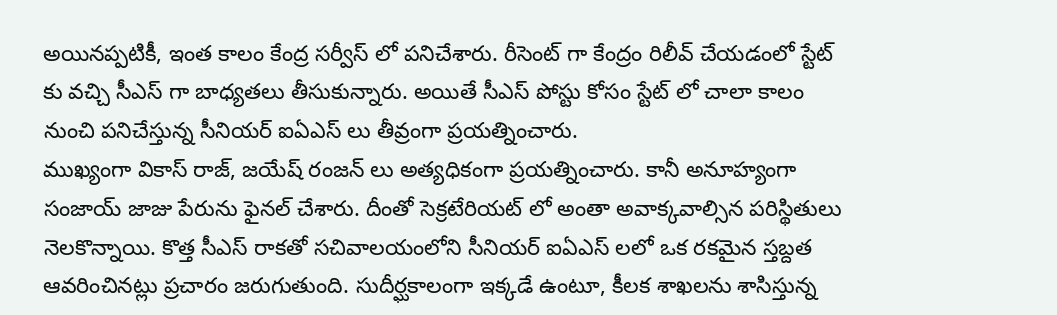అయినప్పటికీ, ఇంత కాలం కేంద్ర సర్వీస్ లో పనిచేశారు. రీసెంట్ గా కేంద్రం రిలీవ్ చేయడంలో స్టేట్ కు వచ్చి సీఎస్ గా బాధ్యతలు తీసుకున్నారు. అయితే సీఎస్ పోస్టు కోసం స్టేట్ లో చాలా కాలం నుంచి పనిచేస్తున్న సీనియర్ ఐఏఎస్ లు తీవ్రంగా ప్రయత్నించారు.
ముఖ్యంగా వికాస్ రాజ్, జయేష్ రంజన్ లు అత్యధికంగా ప్రయత్నించారు. కానీ అనూహ్యంగా సంజాయ్ జాజు పేరును ఫైనల్ చేశారు. దీంతో సెక్రటేరియట్ లో అంతా అవాక్కవాల్సిన పరిస్థితులు నెలకొన్నాయి. కొత్త సీఎస్ రాకతో సచివాలయంలోని సీనియర్ ఐఏఎస్ లలో ఒక రకమైన స్తబ్దత ఆవరించినట్లు ప్రచారం జరుగుతుంది. సుదీర్ఘకాలంగా ఇక్కడే ఉంటూ, కీలక శాఖలను శాసిస్తున్న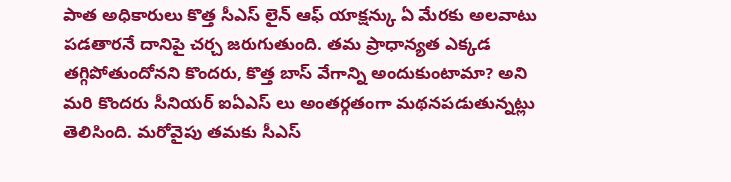పాత అధికారులు కొత్త సీఎస్ లైన్ ఆఫ్ యాక్షన్కు ఏ మేరకు అలవాటు పడతారనే దానిపై చర్చ జరుగుతుంది. తమ ప్రాధాన్యత ఎక్కడ తగ్గిపోతుందోనని కొందరు, కొత్త బాస్ వేగాన్ని అందుకుంటామా? అని మరి కొందరు సీనియర్ ఐఏఎస్ లు అంతర్గతంగా మథనపడుతున్నట్లు తెలిసింది. మరోవైపు తమకు సీఎస్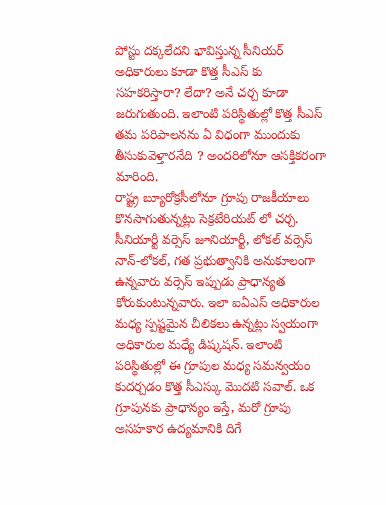పోస్టు దక్కలేదని భావిస్తున్న సీనియర్ అధికారులు కూడా కొత్త సీఎస్ కు సహకరిస్తారా? లేదా? అనే చర్చ కూడా జరుగుతుంది. ఇలాంటి పరిస్థితుల్లో కొత్త సీఎస్ తమ పరిపాలనను ఏ విధంగా ముందుకు తీసుకువెళ్తారనేది ? అందరిలోనూ ఆసక్తికరంగా మారింది.
రాష్ట్ర బ్యూరోక్రసీలోనూ గ్రూపు రాజకీయాలు కొనసాగుతున్నట్లు సెక్రటేరియట్ లో చర్చ. సీనియార్టీ వర్సెస్ జూనియార్టీ, లోకల్ వర్సెస్ నాన్-లోకల్, గత ప్రభుత్వానికి అనుకూలంగా ఉన్నవారు వర్సెస్ ఇప్పుడు ప్రాధాన్యత కోరుకుంటున్నవారు. ఇలా ఐఏఎస్ అధికారుల మధ్య స్పష్టమైన చీలికలు ఉన్నట్లు స్వయంగా అధికారుల మధ్యే డిష్కషన్. ఇలాంటి పరిస్థితుల్లో ఈ గ్రూపుల మధ్య సమన్వయం కుదర్చడం కొత్త సీఎస్కు మొదటి సవాల్. ఒక గ్రూపునకు ప్రాధాన్యం ఇస్తే, మరో గ్రూపు అసహకార ఉద్యమానికి దిగే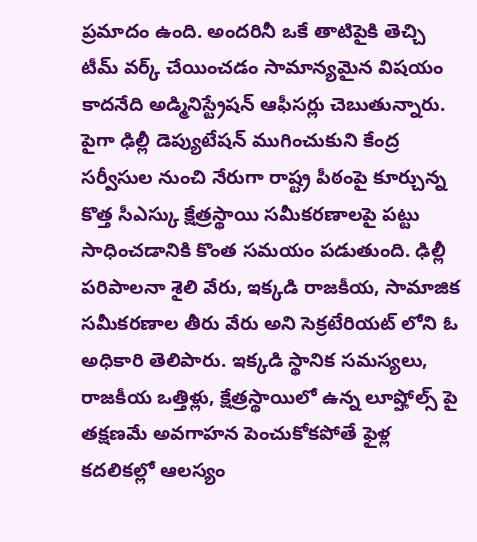ప్రమాదం ఉంది. అందరినీ ఒకే తాటిపైకి తెచ్చి టీమ్ వర్క్ చేయించడం సామాన్యమైన విషయం కాదనేది అడ్మినిస్ట్రేషన్ ఆఫీసర్లు చెబుతున్నారు. పైగా ఢిల్లీ డెప్యుటేషన్ ముగించుకుని కేంద్ర సర్వీసుల నుంచి నేరుగా రాష్ట్ర పీఠంపై కూర్చున్న కొత్త సీఎస్కు క్షేత్రస్థాయి సమీకరణాలపై పట్టు సాధించడానికి కొంత సమయం పడుతుంది. ఢిల్లీ పరిపాలనా శైలి వేరు, ఇక్కడి రాజకీయ, సామాజిక సమీకరణాల తీరు వేరు అని సెక్రటేరియట్ లోని ఓ అధికారి తెలిపారు. ఇక్కడి స్థానిక సమస్యలు, రాజకీయ ఒత్తిళ్లు, క్షేత్రస్థాయిలో ఉన్న లూప్హోల్స్ పై తక్షణమే అవగాహన పెంచుకోకపోతే ఫైళ్ల కదలికల్లో ఆలస్యం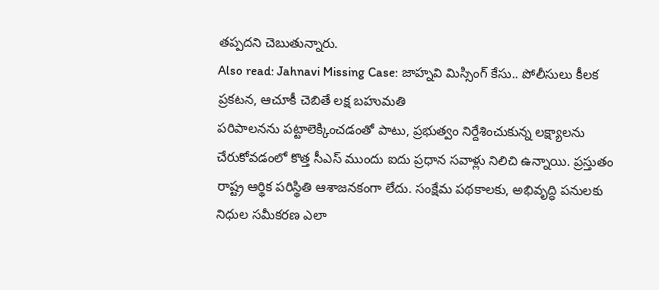తప్పదని చెబుతున్నారు.
Also read: Jahnavi Missing Case: జాహ్నవి మిస్సింగ్ కేసు.. పోలీసులు కీలక ప్రకటన, ఆచూకీ చెబితే లక్ష బహుమతి
పరిపాలనను పట్టాలెక్కించడంతో పాటు, ప్రభుత్వం నిర్దేశించుకున్న లక్ష్యాలను చేరుకోవడంలో కొత్త సీఎస్ ముందు ఐదు ప్రధాన సవాళ్లు నిలిచి ఉన్నాయి. ప్రస్తుతం రాష్ట్ర ఆర్థిక పరిస్థితి ఆశాజనకంగా లేదు. సంక్షేమ పథకాలకు, అభివృద్ధి పనులకు నిధుల సమీకరణ ఎలా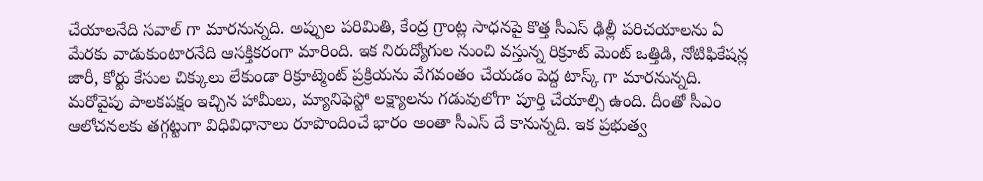చేయాలనేది సవాల్ గా మారనున్నది. అప్పుల పరిమితి, కేంద్ర గ్రాంట్ల సాధనపై కొత్త సీఎస్ ఢిల్లీ పరిచయాలను ఏ మేరకు వాడుకుంటారనేది ఆసక్తికరంగా మారింది. ఇక నిరుద్యోగుల నుంచి వస్తున్న రిక్రూట్ మెంట్ ఒత్తిడి, నోటిఫికేషన్ల జారీ, కోర్టు కేసుల చిక్కులు లేకుండా రిక్రూట్మెంట్ ప్రక్రియను వేగవంతం చేయడం పెద్ద టాస్క్ గా మారనున్నది.
మరోవైపు పాలకపక్షం ఇచ్చిన హామీలు, మ్యానిఫెస్టో లక్ష్యాలను గడువులోగా పూర్తి చేయాల్సి ఉంది. దీంతో సీఎం ఆలోచనలకు తగ్గట్టుగా విధివిధానాలు రూపొందించే భారం అంతా సీఎస్ దే కానున్నది. ఇక ప్రభుత్వ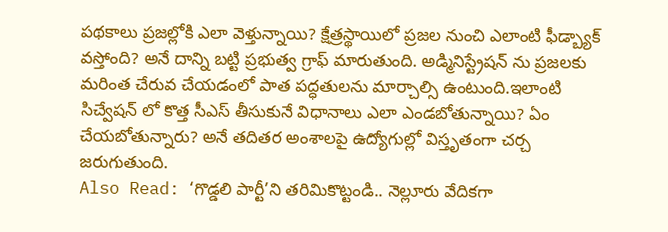పథకాలు ప్రజల్లోకి ఎలా వెళ్తున్నాయి? క్షేత్రస్థాయిలో ప్రజల నుంచి ఎలాంటి ఫీడ్బ్యాక్ వస్తోంది? అనే దాన్ని బట్టి ప్రభుత్వ గ్రాఫ్ మారుతుంది. అడ్మినిస్ట్రేషన్ ను ప్రజలకు మరింత చేరువ చేయడంలో పాత పద్ధతులను మార్చాల్సి ఉంటుంది.ఇలాంటి సిచ్వేషన్ లో కొత్త సీఎస్ తీసుకునే విధానాలు ఎలా ఎండబోతున్నాయి? ఏం చేయబోతున్నారు? అనే తదితర అంశాలపై ఉద్యోగుల్లో విస్తృతంగా చర్చ జరుగుతుంది.
Also Read: ‘గొడ్డలి పార్టీ’ని తరిమికొట్టండి.. నెల్లూరు వేదికగా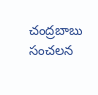చంద్రబాబు సంచలన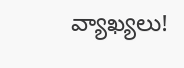వ్యాఖ్యలు!